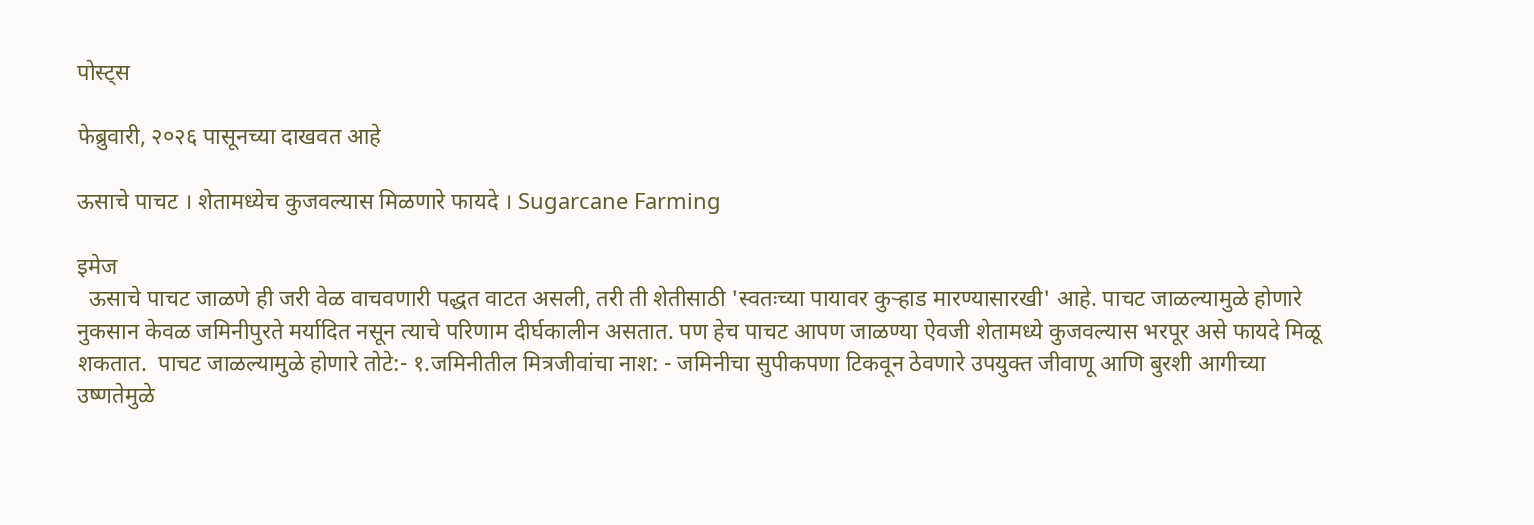पोस्ट्स

फेब्रुवारी, २०२६ पासूनच्या दाखवत आहे

ऊसाचे पाचट । शेतामध्येच कुजवल्यास मिळणारे फायदे । Sugarcane Farming

इमेज
  ऊसाचे पाचट जाळणे ही जरी वेळ वाचवणारी पद्धत वाटत असली, तरी ती शेतीसाठी 'स्वतःच्या पायावर कुऱ्हाड मारण्यासारखी' आहे. पाचट जाळल्यामुळे होणारे नुकसान केवळ जमिनीपुरते मर्यादित नसून त्याचे परिणाम दीर्घकालीन असतात. पण हेच पाचट आपण जाळण्या ऐवजी शेतामध्ये कुजवल्यास भरपूर असे फायदे मिळू शकतात.  पाचट जाळल्यामुळे होणारे तोटे:- १.जमिनीतील मित्रजीवांचा नाश: - जमिनीचा सुपीकपणा टिकवून ठेवणारे उपयुक्त जीवाणू आणि बुरशी आगीच्या उष्णतेमुळे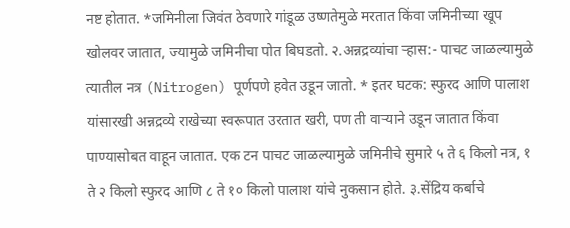नष्ट होतात. *जमिनीला जिवंत ठेवणारे गांडूळ उष्णतेमुळे मरतात किंवा जमिनीच्या खूप खोलवर जातात, ज्यामुळे जमिनीचा पोत बिघडतो. २.अन्नद्रव्यांचा ऱ्हास:- पाचट जाळल्यामुळे त्यातील नत्र (Nitrogen) पूर्णपणे हवेत उडून जातो. * इतर घटक: स्फुरद आणि पालाश यांसारखी अन्नद्रव्ये राखेच्या स्वरूपात उरतात खरी, पण ती वाऱ्याने उडून जातात किंवा पाण्यासोबत वाहून जातात. एक टन पाचट जाळल्यामुळे जमिनीचे सुमारे ५ ते ६ किलो नत्र, १ ते २ किलो स्फुरद आणि ८ ते १० किलो पालाश यांचे नुकसान होते. ३.सेंद्रिय कर्बाचे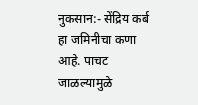नुकसान:- सेंद्रिय कर्ब हा जमिनीचा कणा आहे. पाचट जाळल्यामुळे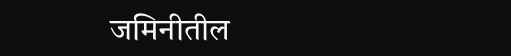जमिनीतील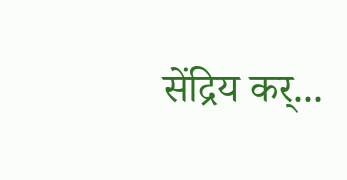सेंद्रिय कर्...